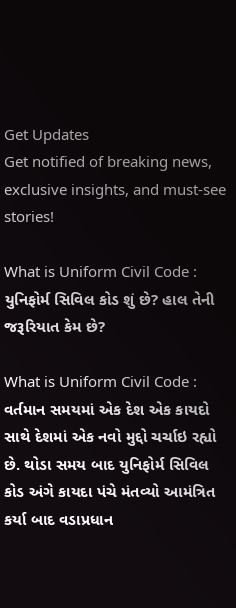Get Updates
Get notified of breaking news, exclusive insights, and must-see stories!

What is Uniform Civil Code : યુનિફોર્મ સિવિલ કોડ શું છે? હાલ તેની જરૂરિયાત કેમ છે?

What is Uniform Civil Code : વર્તમાન સમયમાં એક દેશ એક કાયદો સાથે દેશમાં એક નવો મુદ્દો ચર્ચાઇ રહ્યો છે. થોડા સમય બાદ યુનિફોર્મ સિવિલ કોડ અંગે કાયદા પંચે મંતવ્યો આમંત્રિત કર્યા બાદ વડાપ્રધાન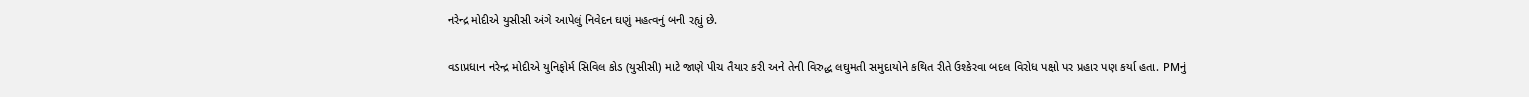નરેન્દ્ર મોદીએ યુસીસી અંગે આપેલું નિવેદન ઘણું મહત્વનું બની રહ્યું છે.

વડાપ્રધાન નરેન્દ્ર મોદીએ યુનિફોર્મ સિવિલ કોડ (યુસીસી) માટે જાણે પીચ તૈયાર કરી અને તેની વિરુદ્ધ લઘુમતી સમુદાયોને કથિત રીતે ઉશ્કેરવા બદલ વિરોધ પક્ષો પર પ્રહાર પણ કર્યા હતા. PMનું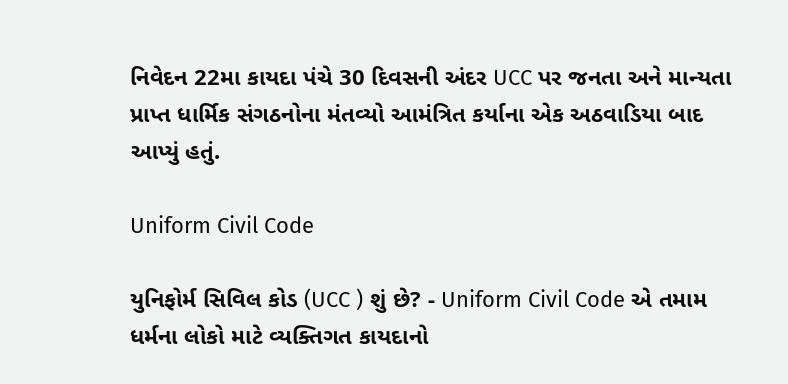નિવેદન 22મા કાયદા પંચે 30 દિવસની અંદર UCC પર જનતા અને માન્યતા પ્રાપ્ત ધાર્મિક સંગઠનોના મંતવ્યો આમંત્રિત કર્યાના એક અઠવાડિયા બાદ આપ્યું હતું.

Uniform Civil Code

યુનિફોર્મ સિવિલ કોડ (UCC ) શું છે? - Uniform Civil Code એ તમામ ધર્મના લોકો માટે વ્યક્તિગત કાયદાનો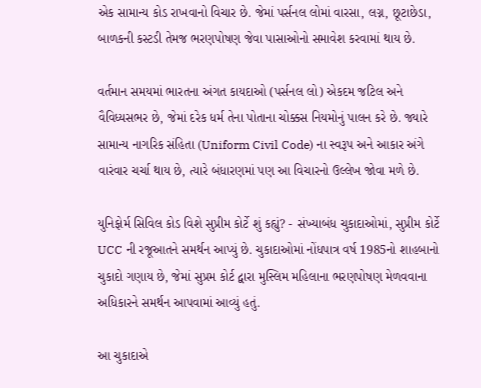એક સામાન્ય કોડ રાખવાનો વિચાર છે. જેમાં પર્સનલ લોમાં વારસા, લગ્ન, છૂટાછેડા, બાળકની કસ્ટડી તેમજ ભરણપોષણ જેવા પાસાઓનો સમાવેશ કરવામાં થાય છે.

વર્તમાન સમયમાં ભારતના અંગત કાયદાઓ (પર્સનલ લો) એકદમ જટિલ અને વૈવિધ્યસભર છે, જેમાં દરેક ધર્મ તેના પોતાના ચોક્કસ નિયમોનું પાલન કરે છે. જ્યારે સામાન્ય નાગરિક સંહિતા (Uniform Civil Code) ના સ્વરૂપ અને આકાર અંગે વારંવાર ચર્ચા થાય છે, ત્યારે બંધારણમાં પણ આ વિચારનો ઉલ્લેખ જોવા મળે છે.

યુનિફોર્મ સિવિલ કોડ વિશે સુપ્રીમ કોર્ટે શું કહ્યું? - સંખ્યાબંધ ચુકાદાઓમાં, સુપ્રીમ કોર્ટે UCC ની રજૂઆતને સમર્થન આપ્યું છે. ચુકાદાઓમાં નોંધપાત્ર વર્ષ 1985નો શાહબાનો ચુકાદો ગણાય છે, જેમાં સુપ્રમ કોર્ટ દ્વારા મુસ્લિમ મહિલાના ભરણપોષણ મેળવવાના અધિકારને સમર્થન આપવામાં આવ્યું હતું.

આ ચુકાદાએ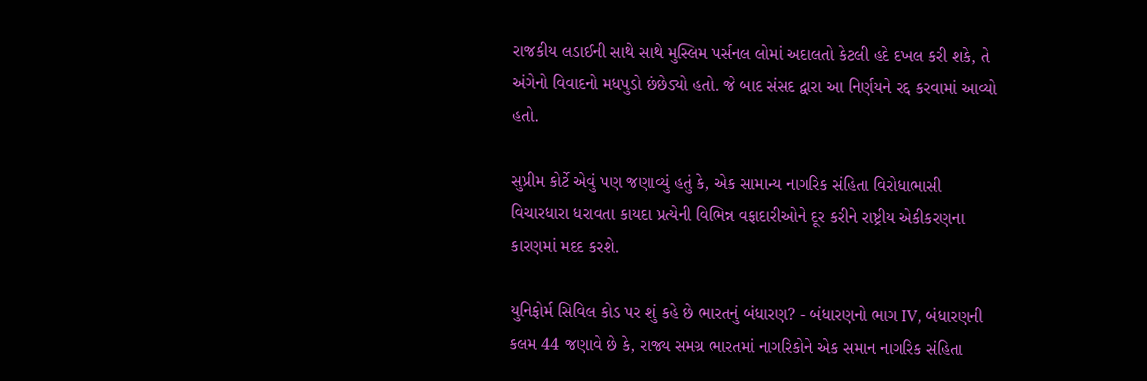રાજકીય લડાઈની સાથે સાથે મુસ્લિમ પર્સનલ લોમાં અદાલતો કેટલી હદે દખલ કરી શકે, તે અંગેનો વિવાદનો મધપુડો છંછેડ્યો હતો. જે બાદ સંસદ દ્વારા આ નિર્ણયને રદ્દ કરવામાં આવ્યો હતો.

સુપ્રીમ કોર્ટે એવું પણ જણાવ્યું હતું કે, એક સામાન્ય નાગરિક સંહિતા વિરોધાભાસી વિચારધારા ધરાવતા કાયદા પ્રત્યેની વિભિન્ન વફાદારીઓને દૂર કરીને રાષ્ટ્રીય એકીકરણના કારણમાં મદદ કરશે.

યુનિફોર્મ સિવિલ કોડ પર શું કહે છે ભારતનું બંધારણ? - બંધારણનો ભાગ IV, બંધારણની કલમ 44 જણાવે છે કે, રાજ્ય સમગ્ર ભારતમાં નાગરિકોને એક સમાન નાગરિક સંહિતા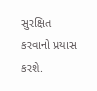સુરક્ષિત કરવાનો પ્રયાસ કરશે.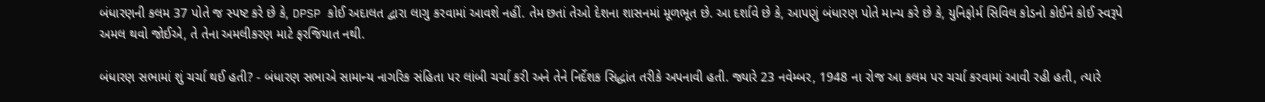બંધારણની કલમ 37 પોતે જ સ્પષ્ટ કરે છે કે, DPSP કોઈ અદાલત દ્વારા લાગુ કરવામાં આવશે નહીં. તેમ છતાં તેઓ દેશના શાસનમાં મૂળભૂત છે. આ દર્શાવે છે કે, આપણું બંધારણ પોતે માન્ય કરે છે કે, યુનિફોર્મ સિવિલ કોડનો કોઈને કોઈ સ્વરૂપે અમલ થવો જોઈએ, તે તેના અમલીકરણ માટે ફરજિયાત નથી.

બંધારણ સભામાં શું ચર્ચા થઈ હતી? - બંધારણ સભાએ સામાન્ય નાગરિક સંહિતા પર લાંબી ચર્ચા કરી અને તેને નિર્દેશક સિદ્ધાંત તરીકે અપનાવી હતી. જ્યારે 23 નવેમ્બર, 1948 ના રોજ આ કલમ પર ચર્ચા કરવામાં આવી રહી હતી, ત્યારે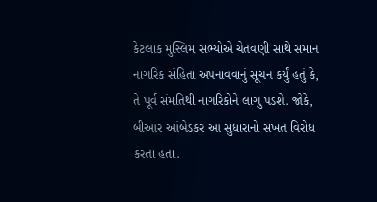કેટલાક મુસ્લિમ સભ્યોએ ચેતવણી સાથે સમાન નાગરિક સંહિતા અપનાવવાનું સૂચન કર્યું હતું કે, તે પૂર્વ સંમતિથી નાગરિકોને લાગુ પડશે. જોકે, બીઆર આંબેડકર આ સુધારાનો સખત વિરોધ કરતા હતા.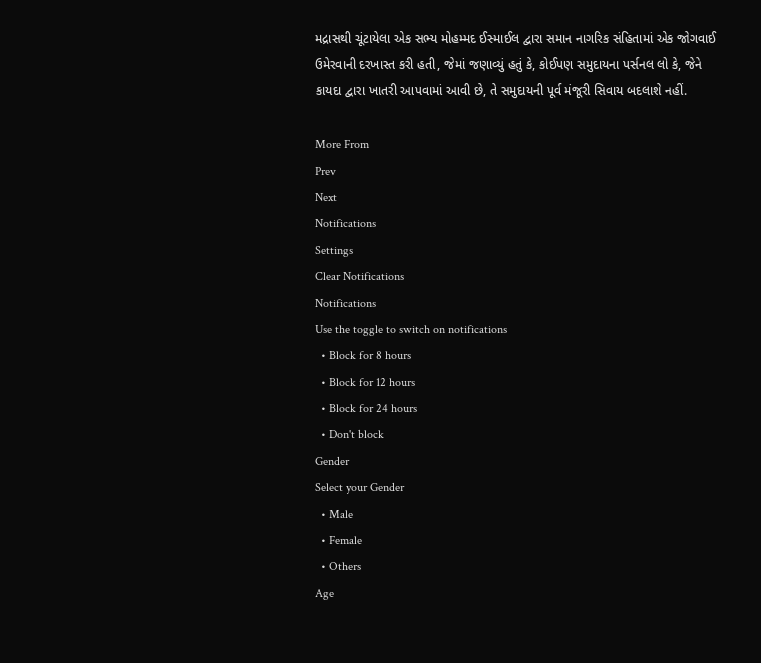મદ્રાસથી ચૂંટાયેલા એક સભ્ય મોહમ્મદ ઈસ્માઈલ દ્વારા સમાન નાગરિક સંહિતામાં એક જોગવાઈ ઉમેરવાની દરખાસ્ત કરી હતી, જેમાં જણાવ્યું હતું કે, કોઈપણ સમુદાયના પર્સનલ લો કે, જેને કાયદા દ્વારા ખાતરી આપવામાં આવી છે, તે સમુદાયની પૂર્વ મંજૂરી સિવાય બદલાશે નહીં.

More From
Prev
Next
Notifications
Settings
Clear Notifications
Notifications
Use the toggle to switch on notifications
  • Block for 8 hours
  • Block for 12 hours
  • Block for 24 hours
  • Don't block
Gender
Select your Gender
  • Male
  • Female
  • Others
Age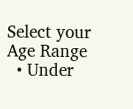Select your Age Range
  • Under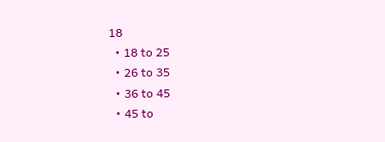18
  • 18 to 25
  • 26 to 35
  • 36 to 45
  • 45 to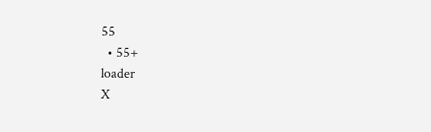55
  • 55+
loader
X